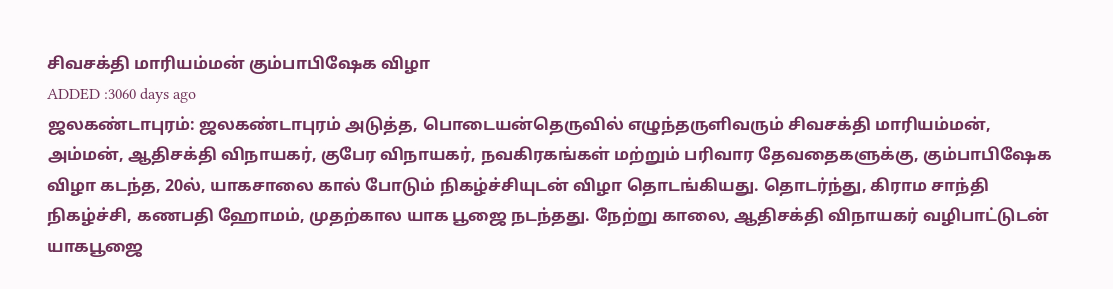சிவசக்தி மாரியம்மன் கும்பாபிஷேக விழா
ADDED :3060 days ago
ஜலகண்டாபுரம்: ஜலகண்டாபுரம் அடுத்த, பொடையன்தெருவில் எழுந்தருளிவரும் சிவசக்தி மாரியம்மன், அம்மன், ஆதிசக்தி விநாயகர், குபேர விநாயகர், நவகிரகங்கள் மற்றும் பரிவார தேவதைகளுக்கு, கும்பாபிஷேக விழா கடந்த, 20ல், யாகசாலை கால் போடும் நிகழ்ச்சியுடன் விழா தொடங்கியது. தொடர்ந்து, கிராம சாந்தி நிகழ்ச்சி, கணபதி ஹோமம், முதற்கால யாக பூஜை நடந்தது. நேற்று காலை, ஆதிசக்தி விநாயகர் வழிபாட்டுடன் யாகபூஜை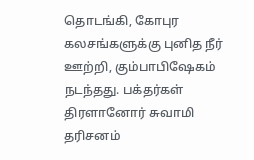தொடங்கி, கோபுர கலசங்களுக்கு புனித நீர் ஊற்றி, கும்பாபிஷேகம் நடந்தது. பக்தர்கள் திரளானோர் சுவாமி தரிசனம்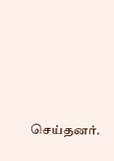செய்தனர்.